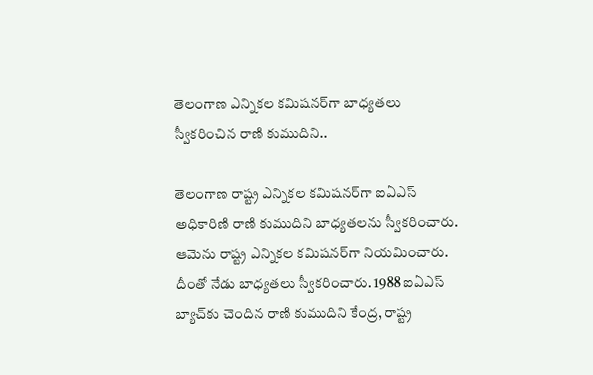తెలంగాణ ఎన్నికల కమిషనర్‌గా బాధ్యతలు స్వీకరించిన రాణి కుముదిని..

తెలంగాణ రాష్ట్ర ఎన్నికల కమిషనర్‌గా ఐఏఎస్ అధికారిణి రాణి కుముదిని బాధ్యతలను స్వీకరించారు. ఆమెను రాష్ట్ర ఎన్నికల కమిషనర్‌గా నియమించారు. దీంతో నేడు బాధ్యతలు స్వీకరించారు. 1988 ఐఏఎస్ బ్యాచ్‌కు చెందిన రాణి కుముదిని కేంద్ర, రాష్ట్ర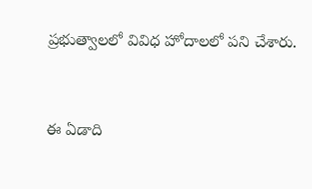ప్రభుత్వాలలో వివిధ హోదాలలో పని చేశారు.



ఈ ఏడాది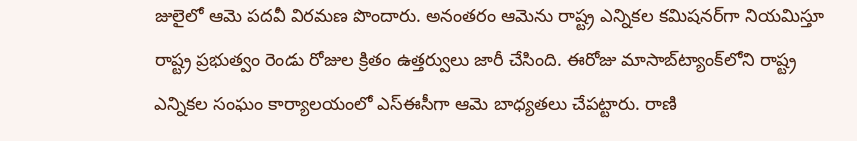జులైలో ఆమె పదవీ విరమణ పొందారు. అనంతరం ఆమెను రాష్ట్ర ఎన్నికల కమిషనర్‌గా నియమిస్తూ రాష్ట్ర ప్రభుత్వం రెండు రోజుల క్రితం ఉత్తర్వులు జారీ చేసింది. ఈరోజు మాసాబ్‌ట్యాంక్‌లోని రాష్ట్ర ఎన్నికల సంఘం కార్యాలయంలో ఎస్ఈసీగా ఆమె బాధ్యతలు చేపట్టారు. రాణి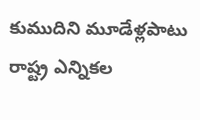కుముదిని మూడేళ్లపాటు రాష్ట్ర ఎన్నికల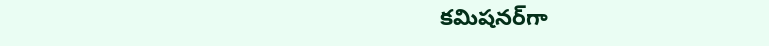కమిషనర్‌గా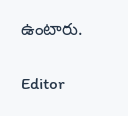ఉంటారు.

Editor